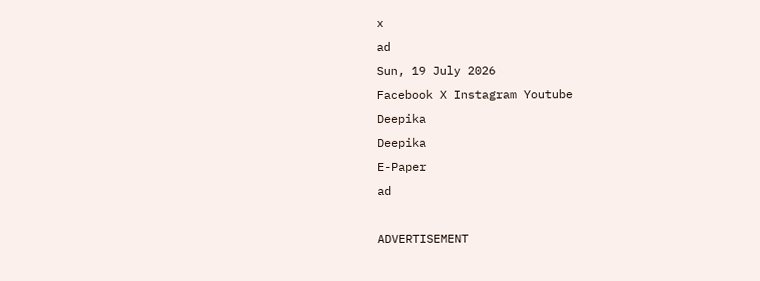x
ad
Sun, 19 July 2026
Facebook X Instagram Youtube
Deepika
Deepika
E-Paper
ad

ADVERTISEMENT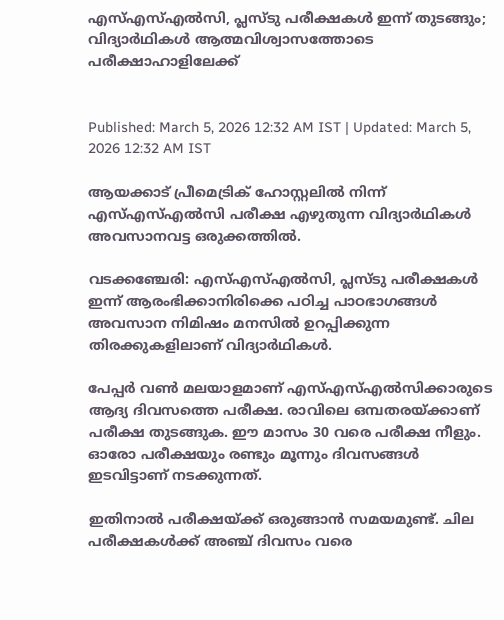എസ്എസ്എൽസി, പ്ലസ്ടു പരീക്ഷകൾ ഇന്ന് തുടങ്ങും; വിദ്യാർഥികൾ ആത്മവിശ്വാസത്തോടെ പരീക്ഷാഹാളിലേക്ക്


Published: March 5, 2026 12:32 AM IST | Updated: March 5, 2026 12:32 AM IST

ആയക്കാട് പ്രീമെട്രിക് ഹോസ്റ്റലിൽ നിന്ന് എസ്എസ്എൽസി പരീക്ഷ എഴുതുന്ന വിദ്യാർഥികൾ അവസാനവട്ട ഒരുക്കത്തിൽ.

വടക്കഞ്ചേരി: എസ്എസ്എൽസി, പ്ലസ്ടു പരീക്ഷകൾ ഇന്ന് ആരംഭിക്കാനിരിക്കെ പഠിച്ച പാഠഭാഗങ്ങൾ അവസാന നിമിഷം മനസിൽ ഉറപ്പിക്കുന്ന തിരക്കുകളിലാണ് വിദ്യാർഥികൾ.

പേപ്പർ വൺ മലയാളമാണ് എസ്എസ്എൽസിക്കാരുടെ ആദ്യ ദിവസത്തെ പരീക്ഷ. രാവിലെ ഒമ്പതരയ്ക്കാണ് പരീക്ഷ തുടങ്ങുക. ഈ മാസം 30 വരെ പരീക്ഷ നീളും. ഓരോ പരീക്ഷയും രണ്ടും മൂന്നും ദിവസങ്ങൾ ഇടവിട്ടാണ് നടക്കുന്നത്.

ഇതിനാൽ പരീക്ഷയ്ക്ക് ഒരുങ്ങാൻ സമയമുണ്ട്. ചില പരീക്ഷകൾക്ക് അഞ്ച് ദിവസം വരെ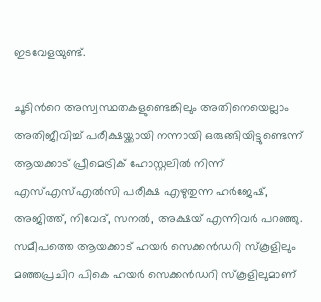ഇടവേളയുണ്ട്.

ചൂടിന്‍റെ അസ്വസ്ഥതകളുണ്ടെങ്കിലും അതിനെയെല്ലാം അതിജീവിച്ച് പരീക്ഷയ്ക്കായി നന്നായി ഒരുങ്ങിയിട്ടുണ്ടെന്ന് ആയക്കാട് പ്രീമെട്രിക് ഹോസ്റ്റലിൽ നിന്ന് എസ്എസ്എൽസി പരീക്ഷ എഴുതുന്ന ഹർജേഷ്, അജിത്ത്, നിവേദ്, സനൽ, അക്ഷയ് എന്നിവർ പറഞ്ഞു. സമീപത്തെ ആയക്കാട് ഹയർ സെക്കൻഡറി സ്കൂളിലും മഞ്ഞപ്രചിറ പികെ ഹയർ സെക്കൻഡറി സ്കൂളിലുമാണ്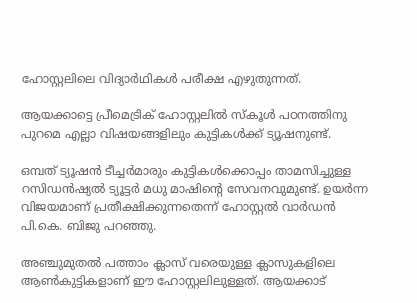ഹോസ്റ്റലിലെ വിദ്യാർഥികൾ പരീക്ഷ എഴുതുന്നത്.

ആയക്കാട്ടെ പ്രീമെട്രിക് ഹോസ്റ്റലിൽ സ്കൂൾ പഠനത്തിനു പുറമെ എല്ലാ വിഷയങ്ങളിലും കുട്ടികൾക്ക് ട്യൂഷനുണ്ട്.

ഒമ്പത് ട്യൂഷൻ ടീച്ചർമാരും കുട്ടികൾക്കൊപ്പം താമസിച്ചുള്ള റസിഡൻഷ്യൽ ട്യൂട്ടർ മധു മാഷിന്‍റെ സേവനവുമുണ്ട്. ഉയർന്ന വിജയമാണ് പ്രതീക്ഷിക്കുന്നതെന്ന് ഹോസ്റ്റൽ വാർഡൻ പി.കെ. ബിജു പറഞ്ഞു.

അഞ്ചുമുതൽ പത്താം ക്ലാസ് വരെയുള്ള ക്ലാസുകളിലെ ആൺകുട്ടികളാണ് ഈ ഹോസ്റ്റലിലുള്ളത്. ആയക്കാട്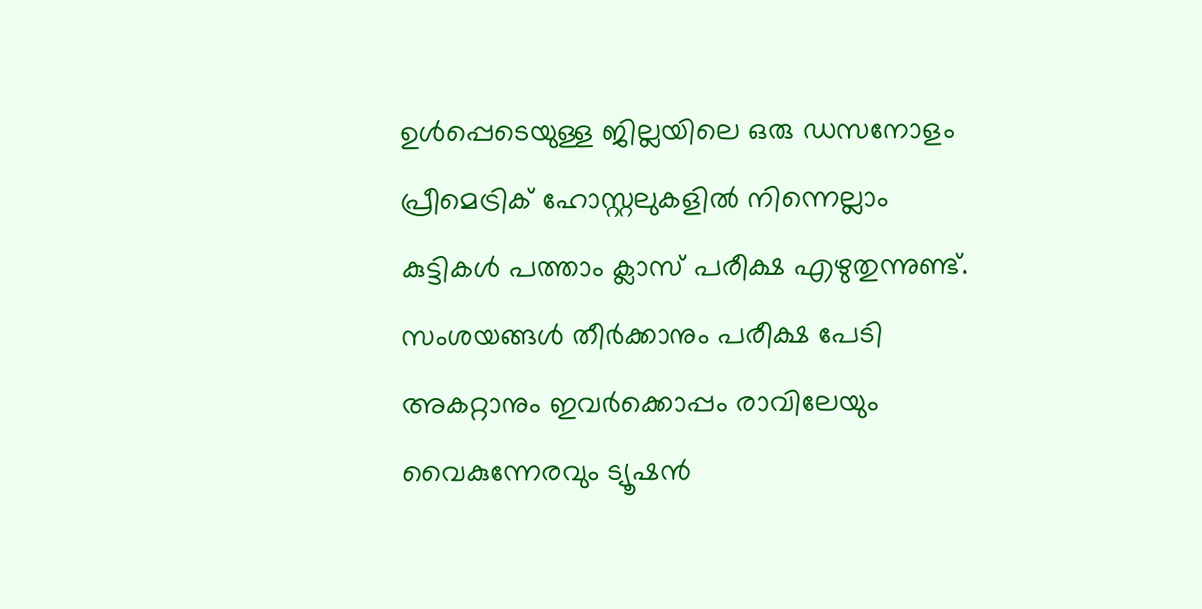ഉൾപ്പെടെയുള്ള ജില്ലയിലെ ഒരു ഡസനോളം പ്രീമെട്രിക് ഹോസ്റ്റലുകളിൽ നിന്നെല്ലാം കുട്ടികൾ പത്താം ക്ലാസ് പരീക്ഷ എഴുതുന്നുണ്ട്. സംശയങ്ങൾ തീർക്കാനും പരീക്ഷ പേടി അകറ്റാനും ഇവർക്കൊപ്പം രാവിലേയും വൈകുന്നേരവും ട്യൂഷൻ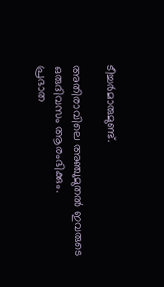ടീച്ചർമാരുമുണ്ട്.

അതിരാവിലെ അഞ്ചുമുതൽ ഇവരുടെ ഒരുദിവസം ആരംഭിക്കും.
പ്രഭാത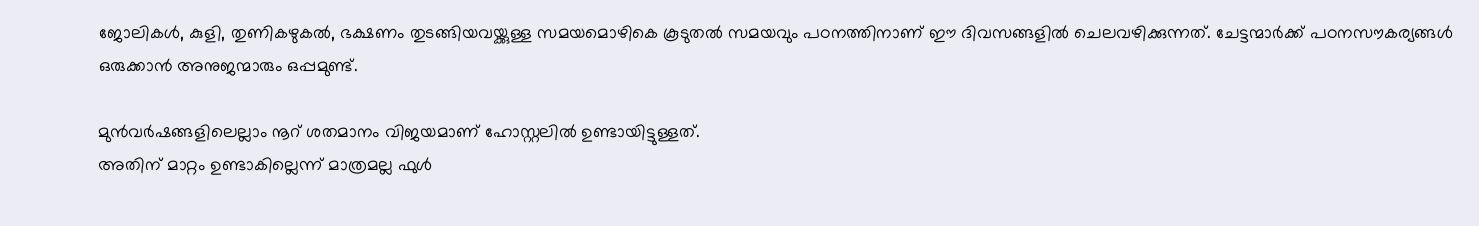ജോലികൾ, കുളി, തുണികഴുകൽ, ഭക്ഷണം തുടങ്ങിയവയ്ക്കുള്ള സമയമൊഴികെ കൂടുതൽ സമയവും പഠനത്തിനാണ് ഈ ദിവസങ്ങളിൽ ചെലവഴിക്കുന്നത്. ചേട്ടന്മാർക്ക് പഠനസൗകര്യങ്ങൾ ഒരുക്കാൻ അനുജന്മാരും ഒപ്പമുണ്ട്.

മുൻവർഷങ്ങളിലെല്ലാം നൂറ് ശതമാനം വിജയമാണ് ഹോസ്റ്റലിൽ ഉണ്ടായിട്ടുള്ളത്.
അതിന് മാറ്റം ഉണ്ടാകില്ലെന്ന് മാത്രമല്ല ഫുൾ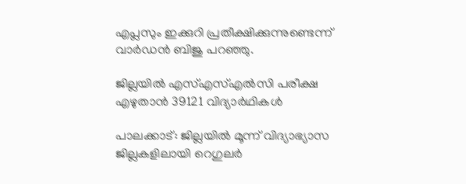എപ്ലസും ഇക്കുറി പ്രതീക്ഷിക്കുന്നുണ്ടെന്ന് വാർഡൻ ബിജു പറഞ്ഞു.

ജില്ലയിൽ എസ്എസ്എൽസി പരീക്ഷ
എഴുതാൻ 39121 വിദ്യാർഥികൾ

പാലക്കാട്: ജില്ലയിൽ മൂന്ന് വിദ്യാഭ്യാസ ജില്ലകളിലായി റെഗുലർ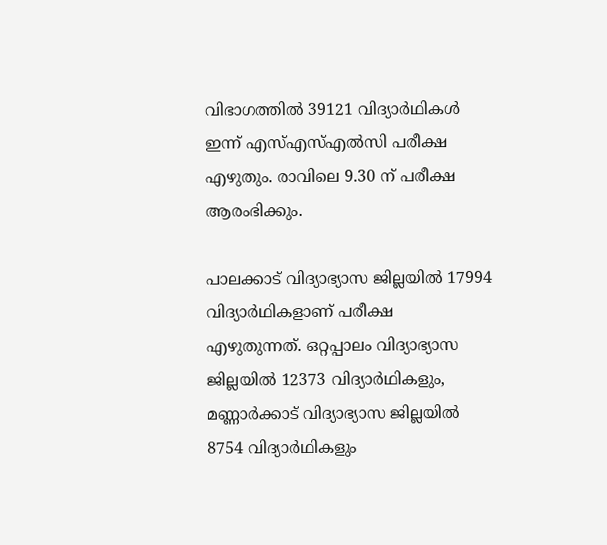വിഭാഗത്തിൽ 39121 വിദ്യാർഥികൾ ഇന്ന് എസ്എസ്എൽസി പരീക്ഷ എഴുതും. രാവിലെ 9.30 ന് പരീക്ഷ ആരംഭിക്കും.

പാലക്കാട് വിദ്യാഭ്യാസ ജില്ലയിൽ 17994 വിദ്യാർഥികളാണ് പരീക്ഷ എഴുതുന്നത്. ഒറ്റപ്പാലം വിദ്യാഭ്യാസ ജില്ലയിൽ 12373 വിദ്യാർഥികളും, മണ്ണാർക്കാട് വിദ്യാഭ്യാസ ജില്ലയിൽ 8754 വിദ്യാർഥികളും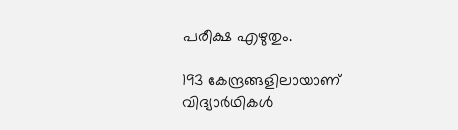പരീക്ഷ എഴുതും.

193 കേന്ദ്രങ്ങളിലായാണ് വിദ്യാർഥികൾ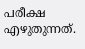പരീക്ഷ എഴുതുന്നത്.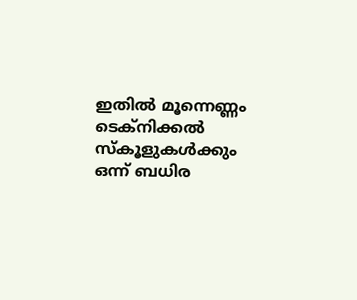ഇതിൽ മൂന്നെണ്ണം ടെക്നിക്കൽ സ്കൂളുകൾക്കും ഒന്ന് ബധിര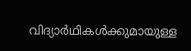വിദ്യാർഥികൾക്കുമായുള്ള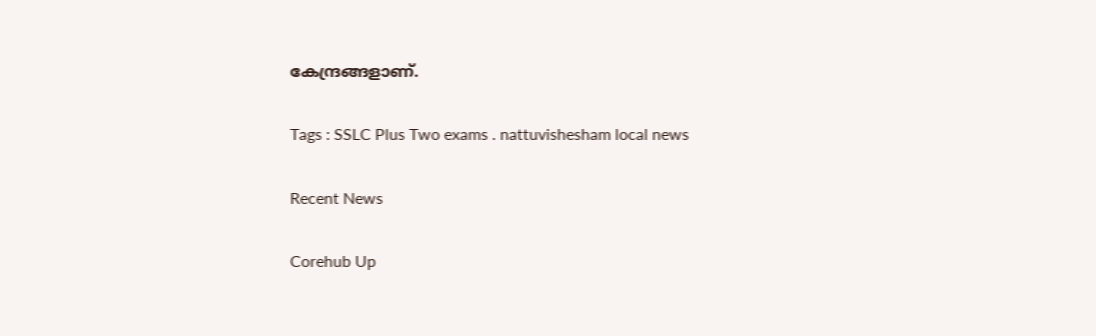കേന്ദ്രങ്ങളാണ്.

Tags : SSLC Plus Two exams . nattuvishesham local news

Recent News

Corehub Up